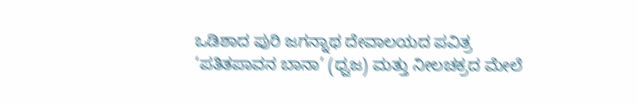ಒಡಿಶಾದ ಪುರಿ ಜಗನ್ನಾಥ ದೇವಾಲಯದ ಪವಿತ್ರ ‘ಪತಿತಪಾವನ ಬಾನಾ’ (ಧ್ವಜ) ಮತ್ತು ನೀಲಚಕ್ರದ ಮೇಲೆ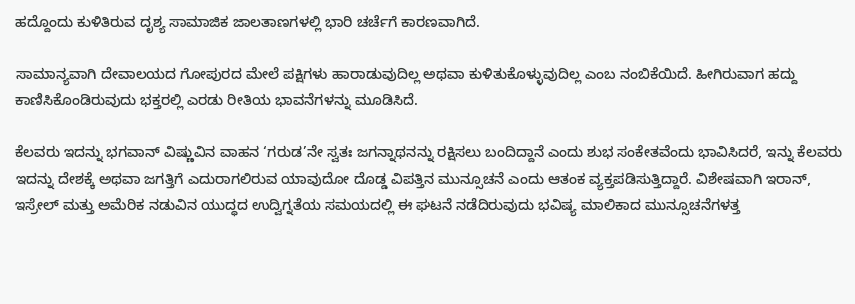ಹದ್ದೊಂದು ಕುಳಿತಿರುವ ದೃಶ್ಯ ಸಾಮಾಜಿಕ ಜಾಲತಾಣಗಳಲ್ಲಿ ಭಾರಿ ಚರ್ಚೆಗೆ ಕಾರಣವಾಗಿದೆ.

ಸಾಮಾನ್ಯವಾಗಿ ದೇವಾಲಯದ ಗೋಪುರದ ಮೇಲೆ ಪಕ್ಷಿಗಳು ಹಾರಾಡುವುದಿಲ್ಲ ಅಥವಾ ಕುಳಿತುಕೊಳ್ಳುವುದಿಲ್ಲ ಎಂಬ ನಂಬಿಕೆಯಿದೆ. ಹೀಗಿರುವಾಗ ಹದ್ದು ಕಾಣಿಸಿಕೊಂಡಿರುವುದು ಭಕ್ತರಲ್ಲಿ ಎರಡು ರೀತಿಯ ಭಾವನೆಗಳನ್ನು ಮೂಡಿಸಿದೆ.

ಕೆಲವರು ಇದನ್ನು ಭಗವಾನ್ ವಿಷ್ಣುವಿನ ವಾಹನ ‘ಗರುಡ’ನೇ ಸ್ವತಃ ಜಗನ್ನಾಥನನ್ನು ರಕ್ಷಿಸಲು ಬಂದಿದ್ದಾನೆ ಎಂದು ಶುಭ ಸಂಕೇತವೆಂದು ಭಾವಿಸಿದರೆ, ಇನ್ನು ಕೆಲವರು ಇದನ್ನು ದೇಶಕ್ಕೆ ಅಥವಾ ಜಗತ್ತಿಗೆ ಎದುರಾಗಲಿರುವ ಯಾವುದೋ ದೊಡ್ಡ ವಿಪತ್ತಿನ ಮುನ್ಸೂಚನೆ ಎಂದು ಆತಂಕ ವ್ಯಕ್ತಪಡಿಸುತ್ತಿದ್ದಾರೆ. ವಿಶೇಷವಾಗಿ ಇರಾನ್, ಇಸ್ರೇಲ್ ಮತ್ತು ಅಮೆರಿಕ ನಡುವಿನ ಯುದ್ಧದ ಉದ್ವಿಗ್ನತೆಯ ಸಮಯದಲ್ಲಿ ಈ ಘಟನೆ ನಡೆದಿರುವುದು ಭವಿಷ್ಯ ಮಾಲಿಕಾದ ಮುನ್ಸೂಚನೆಗಳತ್ತ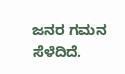ಜನರ ಗಮನ ಸೆಳೆದಿದೆ.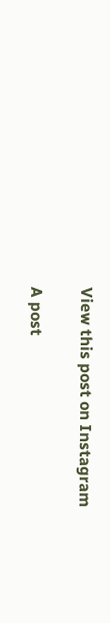View this post on Instagram

A post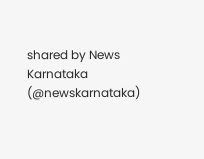shared by News Karnataka (@newskarnataka)